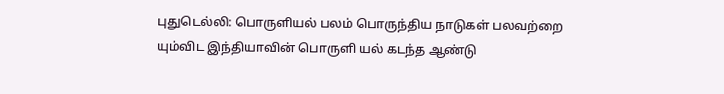புதுடெல்லி: பொருளியல் பலம் பொருந்திய நாடுகள் பலவற்றை யும்விட இந்தியாவின் பொருளி யல் கடந்த ஆண்டு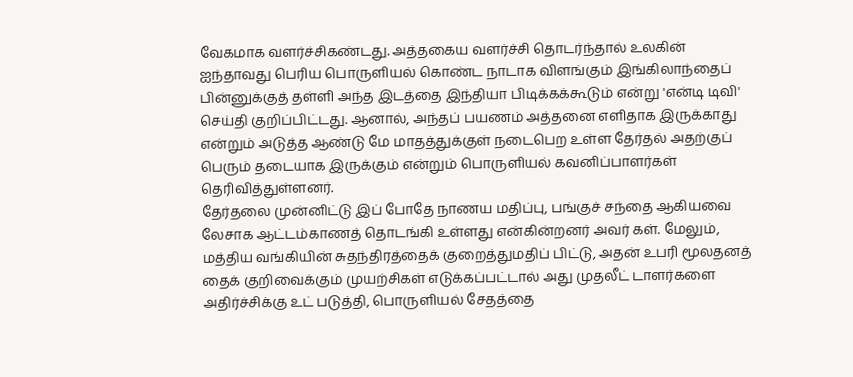வேகமாக வளர்ச்சிகண்டது. அத்தகைய வளர்ச்சி தொடர்ந்தால் உலகின் ஐந்தாவது பெரிய பொருளியல் கொண்ட நாடாக விளங்கும் இங்கிலாந்தைப் பின்னுக்குத் தள்ளி அந்த இடத்தை இந்தியா பிடிக்கக்கூடும் என்று 'என்டி டிவி' செய்தி குறிப்பிட்டது. ஆனால், அந்தப் பயணம் அத்தனை எளிதாக இருக்காது என்றும் அடுத்த ஆண்டு மே மாதத்துக்குள் நடைபெற உள்ள தேர்தல் அதற்குப் பெரும் தடையாக இருக்கும் என்றும் பொருளியல் கவனிப்பாளர்கள் தெரிவித்துள்ளனர்.
தேர்தலை முன்னிட்டு இப் போதே நாணய மதிப்பு, பங்குச் சந்தை ஆகியவை லேசாக ஆட்டம்காணத் தொடங்கி உள்ளது என்கின்றனர் அவர் கள். மேலும், மத்திய வங்கியின் சுதந்திரத்தைக் குறைத்துமதிப் பிட்டு, அதன் உபரி மூலதனத் தைக் குறிவைக்கும் முயற்சிகள் எடுக்கப்பட்டால் அது முதலீட் டாளர்களை அதிர்ச்சிக்கு உட் படுத்தி, பொருளியல் சேதத்தை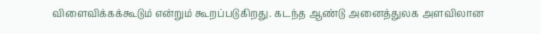விளைவிக்கக்கூடும் என்றும் கூறப்படுகிறது. கடந்த ஆண்டு அனைத்துலக அளவிலான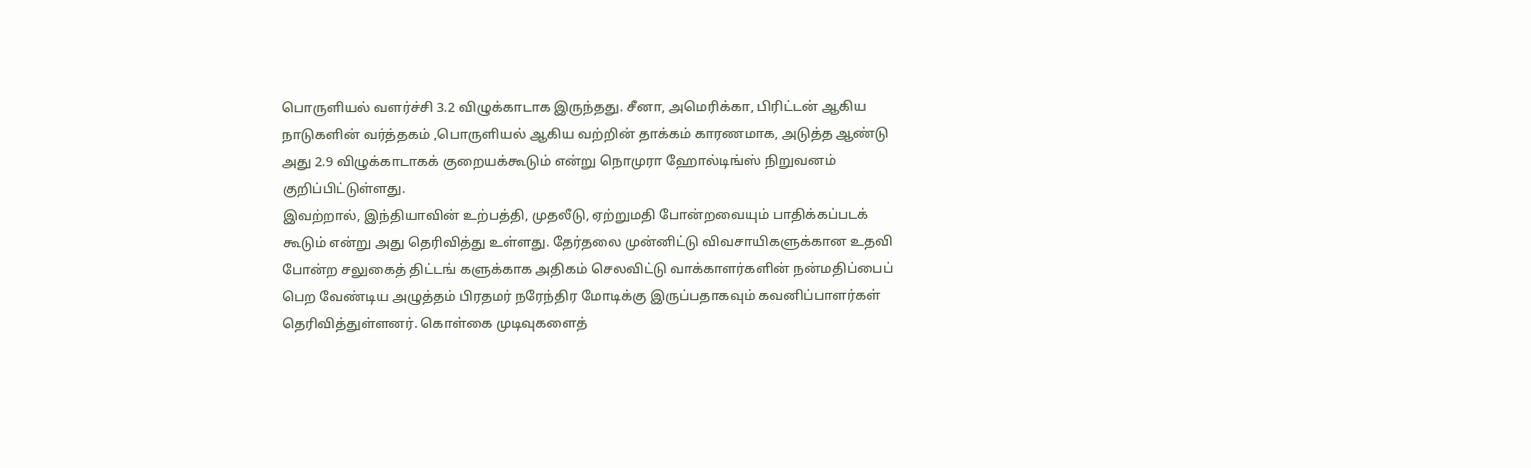பொருளியல் வளர்ச்சி 3.2 விழுக்காடாக இருந்தது. சீனா, அமெரிக்கா, பிரிட்டன் ஆகிய நாடுகளின் வர்த்தகம் ,பொருளியல் ஆகிய வற்றின் தாக்கம் காரணமாக, அடுத்த ஆண்டு அது 2.9 விழுக்காடாகக் குறையக்கூடும் என்று நொமுரா ஹோல்டிங்ஸ் நிறுவனம் குறிப்பிட்டுள்ளது.
இவற்றால், இந்தியாவின் உற்பத்தி, முதலீடு, ஏற்றுமதி போன்றவையும் பாதிக்கப்படக் கூடும் என்று அது தெரிவித்து உள்ளது. தேர்தலை முன்னிட்டு விவசாயிகளுக்கான உதவி போன்ற சலுகைத் திட்டங் களுக்காக அதிகம் செலவிட்டு வாக்காளர்களின் நன்மதிப்பைப் பெற வேண்டிய அழுத்தம் பிரதமர் நரேந்திர மோடிக்கு இருப்பதாகவும் கவனிப்பாளர்கள் தெரிவித்துள்ளனர். கொள்கை முடிவுகளைத்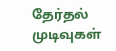தேர்தல் முடிவுகள்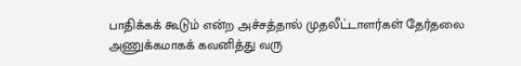பாதிக்கக் கூடும் என்ற அச்சத்தால் முதலீட்டாளர்கள் தேர்தலை அணுக்கமாகக் கவனித்து வரு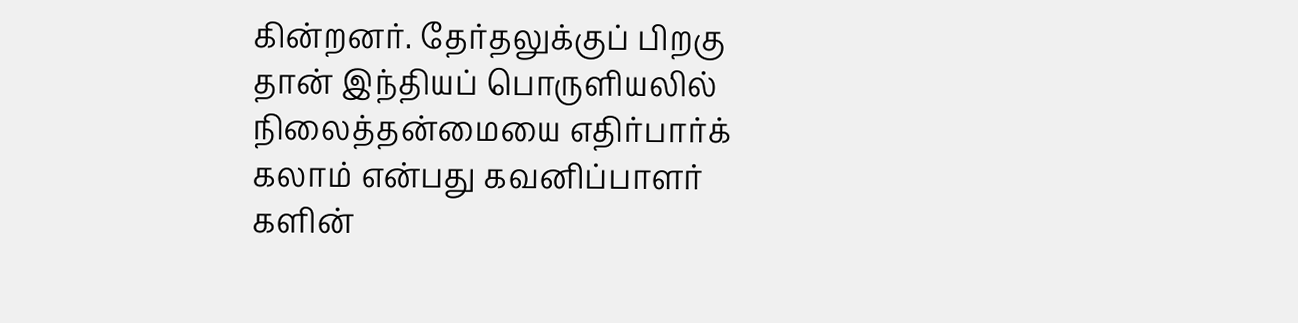கின்றனர். தேர்தலுக்குப் பிறகு தான் இந்தியப் பொருளியலில் நிலைத்தன்மையை எதிர்பார்க் கலாம் என்பது கவனிப்பாளர் களின்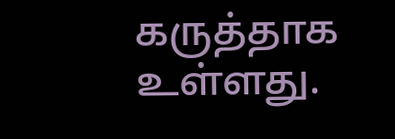கருத்தாக உள்ளது.